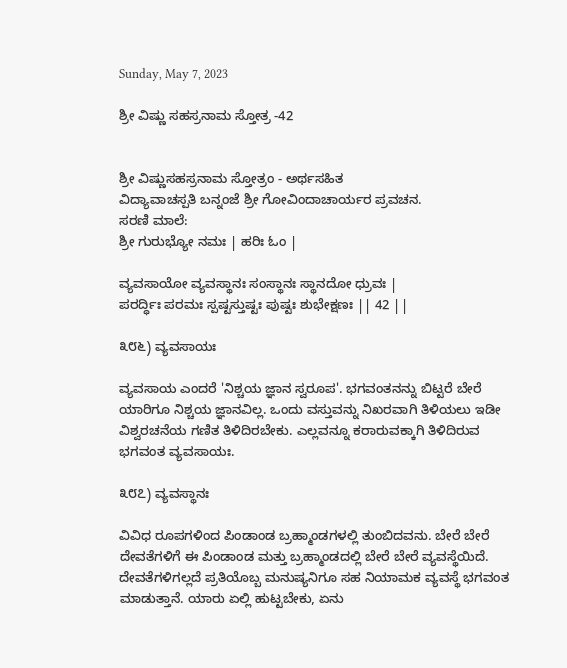Sunday, May 7, 2023

ಶ್ರೀ ವಿಷ್ಣು ಸಹಸ್ರನಾಮ ಸ್ತೋತ್ರ -42


ಶ್ರೀ ವಿಷ್ಣುಸಹಸ್ರನಾಮ ಸ್ತೋತ್ರಂ - ಅರ್ಥಸಹಿತ
ವಿದ್ಯಾವಾಚಸ್ಪತಿ ಬನ್ನಂಜೆ ಶ್ರೀ ಗೋವಿಂದಾಚಾರ್ಯರ ಪ್ರವಚನ.
ಸರಣಿ ಮಾಲೆ:
ಶ್ರೀ ಗುರುಭ್ಯೋ ನಮಃ | ಹರಿಃ ಓಂ |

ವ್ಯವಸಾಯೋ ವ್ಯವಸ್ಥಾನಃ ಸಂಸ್ಥಾನಃ ಸ್ಥಾನದೋ ಧ್ರುವಃ |
ಪರರ್ದ್ಧಿಃ ಪರಮಃ ಸ್ಪಷ್ಟಸ್ತುಷ್ಟಃ ಪುಷ್ಟಃ ಶುಭೇಕ್ಷಣಃ || 42 ||

೩೮೬) ವ್ಯವಸಾಯಃ

ವ್ಯವಸಾಯ ಎಂದರೆ 'ನಿಶ್ಚಯ ಜ್ಞಾನ ಸ್ವರೂಪ'. ಭಗವಂತನನ್ನು ಬಿಟ್ಟರೆ ಬೇರೆ ಯಾರಿಗೂ ನಿಶ್ಚಯ ಜ್ಞಾನವಿಲ್ಲ. ಒಂದು ವಸ್ತುವನ್ನು ನಿಖರವಾಗಿ ತಿಳಿಯಲು ಇಡೀ ವಿಶ್ವರಚನೆಯ ಗಣಿತ ತಿಳಿದಿರಬೇಕು. ಎಲ್ಲವನ್ನೂ ಕರಾರುವಕ್ಕಾಗಿ ತಿಳಿದಿರುವ ಭಗವಂತ ವ್ಯವಸಾಯಃ.

೩೮೭) ವ್ಯವಸ್ಥಾನಃ

ವಿವಿಧ ರೂಪಗಳಿಂದ ಪಿಂಡಾಂಡ ಬ್ರಹ್ಮಾಂಡಗಳಲ್ಲಿ ತುಂಬಿದವನು. ಬೇರೆ ಬೇರೆ ದೇವತೆಗಳಿಗೆ ಈ ಪಿಂಡಾಂಡ ಮತ್ತು ಬ್ರಹ್ಮಾಂಡದಲ್ಲಿ ಬೇರೆ ಬೇರೆ ವ್ಯವಸ್ಥೆಯಿದೆ. ದೇವತೆಗಳಿಗಲ್ಲದೆ ಪ್ರತಿಯೊಬ್ಬ ಮನುಷ್ಯನಿಗೂ ಸಹ ನಿಯಾಮಕ ವ್ಯವಸ್ಥೆ ಭಗವಂತ ಮಾಡುತ್ತಾನೆ. ಯಾರು ಏಲ್ಲಿ ಹುಟ್ಟಬೇಕು, ಏನು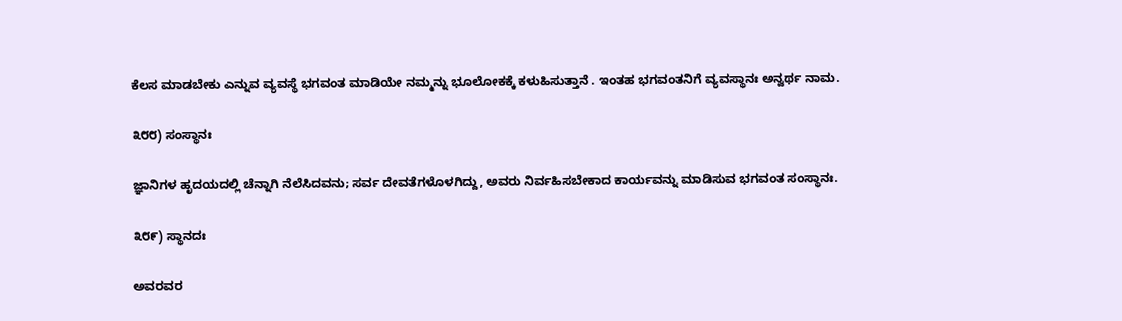ಕೆಲಸ ಮಾಡಬೇಕು ಎನ್ನುವ ವ್ಯವಸ್ಥೆ ಭಗವಂತ ಮಾಡಿಯೇ ನಮ್ಮನ್ನು ಭೂಲೋಕಕ್ಕೆ ಕಳುಹಿಸುತ್ತಾನೆ . ಇಂತಹ ಭಗವಂತನಿಗೆ ವ್ಯವಸ್ಥಾನಃ ಅನ್ವರ್ಥ ನಾಮ.

೩೮೮) ಸಂಸ್ಥಾನಃ

ಜ್ಞಾನಿಗಳ ಹೃದಯದಲ್ಲಿ ಚೆನ್ನಾಗಿ ನೆಲೆಸಿದವನು; ಸರ್ವ ದೇವತೆಗಳೊಳಗಿದ್ದು, ಅವರು ನಿರ್ವಹಿಸಬೇಕಾದ ಕಾರ್ಯವನ್ನು ಮಾಡಿಸುವ ಭಗವಂತ ಸಂಸ್ಥಾನಃ.

೩೮೯) ಸ್ಥಾನದಃ

ಅವರವರ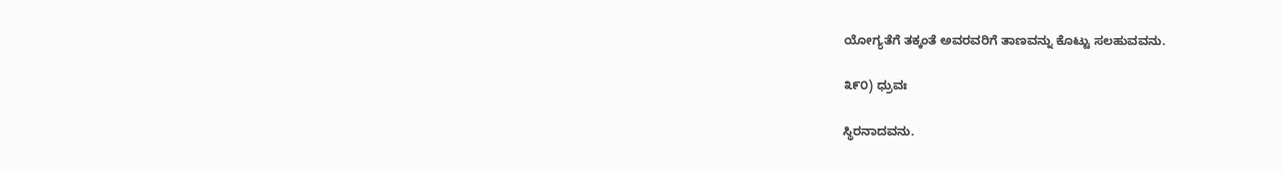ಯೋಗ್ಯತೆಗೆ ತಕ್ಕಂತೆ ಅವರವರಿಗೆ ತಾಣವನ್ನು ಕೊಟ್ಟು ಸಲಹುವವನು.

೩೯೦) ಧ್ರುವಃ

ಸ್ಥಿರನಾದವನು.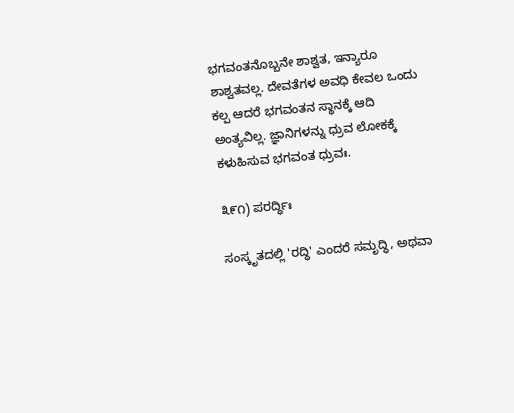ಭಗವಂತನೊಬ್ಬನೇ ಶಾಶ್ವತ, ಇನ್ಯಾರೂ ಶಾಶ್ವತವಲ್ಲ. ದೇವತೆಗಳ ಅವಧಿ ಕೇವಲ ಒಂದು ಕಲ್ಪ ಆದರೆ ಭಗವಂತನ ಸ್ಥಾನಕ್ಕೆ ಆದಿ ಅಂತ್ಯವಿಲ್ಲ. ಜ್ಞಾನಿಗಳನ್ನು ಧ್ರುವ ಲೋಕಕ್ಕೆ ಕಳುಹಿಸುವ ಭಗವಂತ ಧ್ರುವಃ.

೩೯೧) ಪರರ್ದ್ಧಿಃ

ಸಂಸ್ಕೃತದಲ್ಲಿ 'ರದ್ಧಿ' ಎಂದರೆ ಸಮೃದ್ಧಿ, ಅಥವಾ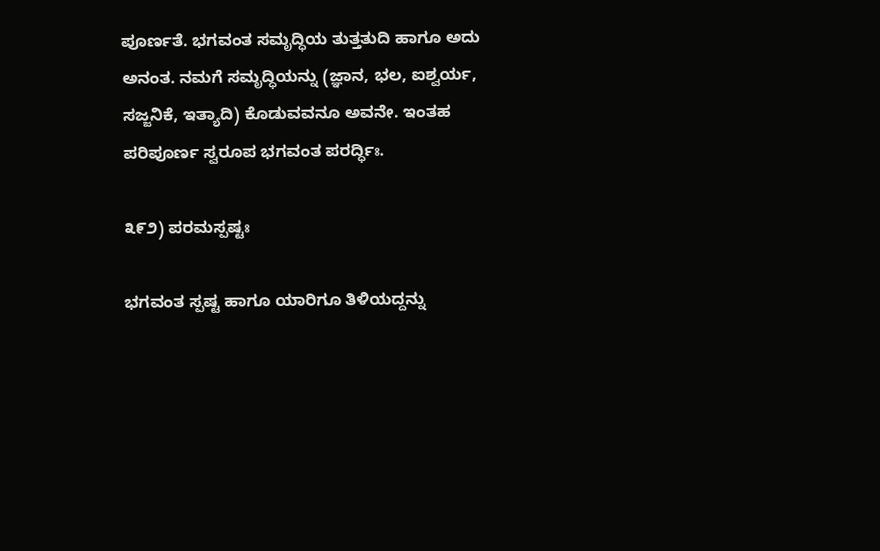ಪೂರ್ಣತೆ. ಭಗವಂತ ಸಮೃದ್ಧಿಯ ತುತ್ತತುದಿ ಹಾಗೂ ಅದು ಅನಂತ. ನಮಗೆ ಸಮೃದ್ಧಿಯನ್ನು (ಜ್ಞಾನ, ಭಲ, ಐಶ್ವರ್ಯ, ಸಜ್ಜನಿಕೆ, ಇತ್ಯಾದಿ) ಕೊಡುವವನೂ ಅವನೇ. ಇಂತಹ ಪರಿಪೂರ್ಣ ಸ್ವರೂಪ ಭಗವಂತ ಪರರ್ದ್ಧಿಃ.

೩೯೨) ಪರಮಸ್ಪಷ್ಟಃ

ಭಗವಂತ ಸ್ಪಷ್ಟ ಹಾಗೂ ಯಾರಿಗೂ ತಿಳಿಯದ್ದನ್ನು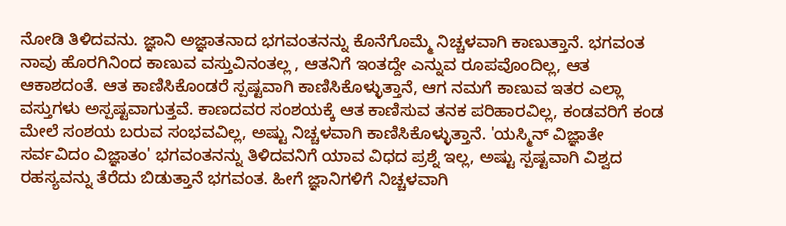ನೋಡಿ ತಿಳಿದವನು. ಜ್ಞಾನಿ ಅಜ್ಞಾತನಾದ ಭಗವಂತನನ್ನು ಕೊನೆಗೊಮ್ಮೆ ನಿಚ್ಚಳವಾಗಿ ಕಾಣುತ್ತಾನೆ. ಭಗವಂತ ನಾವು ಹೊರಗಿನಿಂದ ಕಾಣುವ ವಸ್ತುವಿನಂತಲ್ಲ , ಆತನಿಗೆ ಇಂತದ್ದೇ ಎನ್ನುವ ರೂಪವೊಂದಿಲ್ಲ, ಆತ ಆಕಾಶದಂತೆ. ಆತ ಕಾಣಿಸಿಕೊಂಡರೆ ಸ್ಪಷ್ಟವಾಗಿ ಕಾಣಿಸಿಕೊಳ್ಳುತ್ತಾನೆ, ಆಗ ನಮಗೆ ಕಾಣುವ ಇತರ ಎಲ್ಲಾ ವಸ್ತುಗಳು ಅಸ್ಪಷ್ಟವಾಗುತ್ತವೆ. ಕಾಣದವರ ಸಂಶಯಕ್ಕೆ ಆತ ಕಾಣಿಸುವ ತನಕ ಪರಿಹಾರವಿಲ್ಲ, ಕಂಡವರಿಗೆ ಕಂಡ ಮೇಲೆ ಸಂಶಯ ಬರುವ ಸಂಭವವಿಲ್ಲ, ಅಷ್ಟು ನಿಚ್ಚಳವಾಗಿ ಕಾಣಿಸಿಕೊಳ್ಳುತ್ತಾನೆ. 'ಯಸ್ಮಿನ್ ವಿಜ್ಞಾತೇ ಸರ್ವವಿದಂ ವಿಜ್ಞಾತಂ' ಭಗವಂತನನ್ನು ತಿಳಿದವನಿಗೆ ಯಾವ ವಿಧದ ಪ್ರಶ್ನೆ ಇಲ್ಲ, ಅಷ್ಟು ಸ್ಪಷ್ಟವಾಗಿ ವಿಶ್ವದ ರಹಸ್ಯವನ್ನು ತೆರೆದು ಬಿಡುತ್ತಾನೆ ಭಗವಂತ. ಹೀಗೆ ಜ್ಞಾನಿಗಳಿಗೆ ನಿಚ್ಚಳವಾಗಿ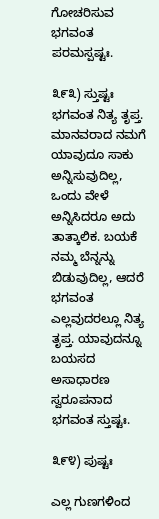ಗೋಚರಿಸುವ ಭಗವಂತ ಪರಮಸ್ಪಷ್ಟಃ.

೩೯೩) ಸ್ತುಷ್ಟಃ
ಭಗವಂತ ನಿತ್ಯ ತೃಪ್ತ. ಮಾನವರಾದ ನಮಗೆ ಯಾವುದೂ ಸಾಕು ಅನ್ನಿಸುವುದಿಲ್ಲ, ಒಂದು ವೇಳೆ ಅನ್ನಿಸಿದರೂ ಅದು ತಾತ್ಕಾಲಿಕ. ಬಯಕೆ ನಮ್ಮ ಬೆನ್ನನ್ನು ಬಿಡುವುದಿಲ್ಲ, ಆದರೆ ಭಗವಂತ ಎಲ್ಲವುದರಲ್ಲೂ ನಿತ್ಯ ತೃಪ್ತ. ಯಾವುದನ್ನೂ ಬಯಸದ ಅಸಾಧಾರಣ ಸ್ವರೂಪನಾದ ಭಗವಂತ ಸ್ತುಷ್ಟಃ.

೩೯೪) ಪುಷ್ಟಃ

ಎಲ್ಲ ಗುಣಗಳಿಂದ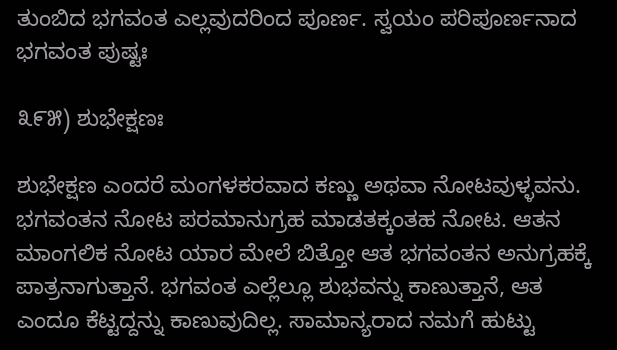ತುಂಬಿದ ಭಗವಂತ ಎಲ್ಲವುದರಿಂದ ಪೂರ್ಣ. ಸ್ವಯಂ ಪರಿಪೂರ್ಣನಾದ ಭಗವಂತ ಪುಷ್ಟಃ

೩೯೫) ಶುಭೇಕ್ಷಣಃ

ಶುಭೇಕ್ಷಣ ಎಂದರೆ ಮಂಗಳಕರವಾದ ಕಣ್ಣು ಅಥವಾ ನೋಟವುಳ್ಳವನು. ಭಗವಂತನ ನೋಟ ಪರಮಾನುಗ್ರಹ ಮಾಡತಕ್ಕಂತಹ ನೋಟ. ಆತನ ಮಾಂಗಲಿಕ ನೋಟ ಯಾರ ಮೇಲೆ ಬಿತ್ತೋ ಆತ ಭಗವಂತನ ಅನುಗ್ರಹಕ್ಕೆ ಪಾತ್ರನಾಗುತ್ತಾನೆ. ಭಗವಂತ ಎಲ್ಲೆಲ್ಲೂ ಶುಭವನ್ನು ಕಾಣುತ್ತಾನೆ, ಆತ ಎಂದೂ ಕೆಟ್ಟದ್ದನ್ನು ಕಾಣುವುದಿಲ್ಲ. ಸಾಮಾನ್ಯರಾದ ನಮಗೆ ಹುಟ್ಟು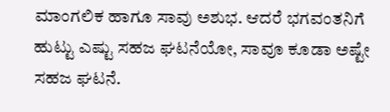ಮಾಂಗಲಿಕ ಹಾಗೂ ಸಾವು ಅಶುಭ. ಆದರೆ ಭಗವಂತನಿಗೆ ಹುಟ್ಟು ಎಷ್ಟು ಸಹಜ ಘಟನೆಯೋ, ಸಾವೂ ಕೂಡಾ ಅಷ್ಟೇ ಸಹಜ ಘಟನೆ.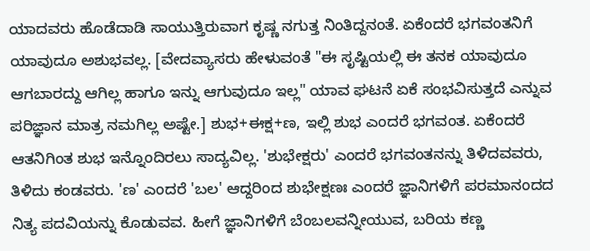ಯಾದವರು ಹೊಡೆದಾಡಿ ಸಾಯುತ್ತಿರುವಾಗ ಕೃಷ್ಣ ನಗುತ್ತ ನಿಂತಿದ್ದನಂತೆ. ಏಕೆಂದರೆ ಭಗವಂತನಿಗೆ ಯಾವುದೂ ಅಶುಭವಲ್ಲ. [ವೇದವ್ಯಾಸರು ಹೇಳುವಂತೆ "ಈ ಸೃಷ್ಟಿಯಲ್ಲಿ ಈ ತನಕ ಯಾವುದೂ ಆಗಬಾರದ್ದು ಆಗಿಲ್ಲ ಹಾಗೂ ಇನ್ನು ಆಗುವುದೂ ಇಲ್ಲ" ಯಾವ ಘಟನೆ ಏಕೆ ಸಂಭವಿಸುತ್ತದೆ ಎನ್ನುವ ಪರಿಜ್ಞಾನ ಮಾತ್ರ ನಮಗಿಲ್ಲ ಅಷ್ಟೇ.] ಶುಭ+ಈಕ್ಷ+ಣ, ಇಲ್ಲಿ ಶುಭ ಎಂದರೆ ಭಗವಂತ. ಏಕೆಂದರೆ ಆತನಿಗಿಂತ ಶುಭ ಇನ್ನೊಂದಿರಲು ಸಾದ್ಯವಿಲ್ಲ. 'ಶುಭೇಕ್ಷರು' ಎಂದರೆ ಭಗವಂತನನ್ನು ತಿಳಿದವವರು, ತಿಳಿದು ಕಂಡವರು. 'ಣ' ಎಂದರೆ 'ಬಲ' ಆದ್ದರಿಂದ ಶುಭೇಕ್ಷಣಃ ಎಂದರೆ ಜ್ಞಾನಿಗಳಿಗೆ ಪರಮಾನಂದದ ನಿತ್ಯ ಪದವಿಯನ್ನು ಕೊಡುವವ. ಹೀಗೆ ಜ್ಞಾನಿಗಳಿಗೆ ಬೆಂಬಲವನ್ನೀಯುವ, ಬರಿಯ ಕಣ್ಣ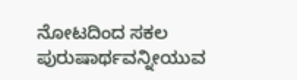ನೋಟದಿಂದ ಸಕಲ ಪುರುಷಾರ್ಥವನ್ನೀಯುವ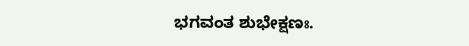ಭಗವಂತ ಶುಭೇಕ್ಷಣಃ.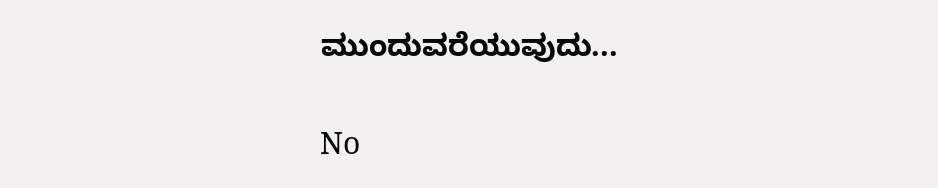ಮುಂದುವರೆಯುವುದು...

No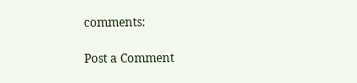comments:

Post a Comment